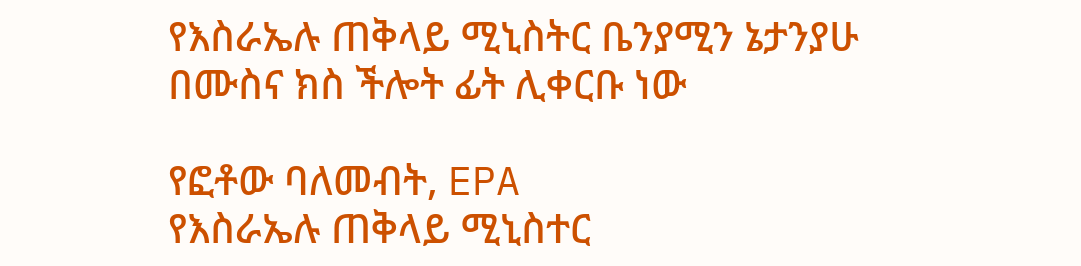የእስራኤሉ ጠቅላይ ሚኒስትር ቤንያሚን ኔታንያሁ በሙስና ክስ ችሎት ፊት ሊቀርቡ ነው

የፎቶው ባለመብት, EPA
የእስራኤሉ ጠቅላይ ሚኒስተር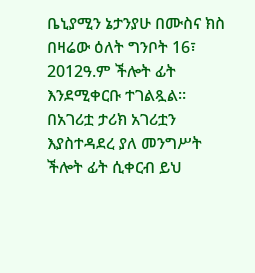ቤኒያሚን ኔታንያሁ በሙስና ክስ በዛሬው ዕለት ግንቦት 16፣ 2012ዓ.ም ችሎት ፊት እንደሚቀርቡ ተገልጿል።
በአገሪቷ ታሪክ አገሪቷን እያስተዳደረ ያለ መንግሥት ችሎት ፊት ሲቀርብ ይህ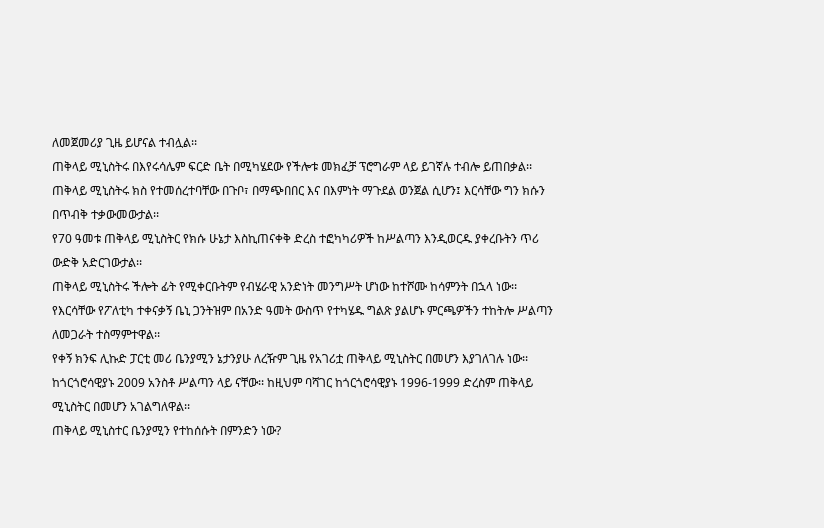ለመጀመሪያ ጊዜ ይሆናል ተብሏል፡፡
ጠቅላይ ሚኒስትሩ በእየሩሳሌም ፍርድ ቤት በሚካሄደው የችሎቱ መክፈቻ ፕሮግራም ላይ ይገኛሉ ተብሎ ይጠበቃል፡፡
ጠቅላይ ሚኒስትሩ ክስ የተመሰረተባቸው በጉቦ፣ በማጭበበር እና በእምነት ማጉደል ወንጀል ሲሆን፤ እርሳቸው ግን ክሱን በጥብቅ ተቃውመውታል፡፡
የ70 ዓመቱ ጠቅላይ ሚኒስትር የክሱ ሁኔታ እስኪጠናቀቅ ድረስ ተፎካካሪዎች ከሥልጣን እንዲወርዱ ያቀረቡትን ጥሪ ውድቅ አድርገውታል፡፡
ጠቅላይ ሚኒስትሩ ችሎት ፊት የሚቀርቡትም የብሄራዊ አንድነት መንግሥት ሆነው ከተሾሙ ከሳምንት በኋላ ነው፡፡
የእርሳቸው የፖለቲካ ተቀናቃኝ ቤኒ ጋንትዝም በአንድ ዓመት ውስጥ የተካሄዱ ግልጽ ያልሆኑ ምርጫዎችን ተከትሎ ሥልጣን ለመጋራት ተስማምተዋል፡፡
የቀኝ ክንፍ ሊኩድ ፓርቲ መሪ ቤንያሚን ኔታንያሁ ለረዥም ጊዜ የአገሪቷ ጠቅላይ ሚኒስትር በመሆን እያገለገሉ ነው፡፡ ከጎርጎሮሳዊያኑ 2009 አንስቶ ሥልጣን ላይ ናቸው፡፡ ከዚህም ባሻገር ከጎርጎሮሳዊያኑ 1996-1999 ድረስም ጠቅላይ ሚኒስትር በመሆን አገልግለዋል፡፡
ጠቅላይ ሚኒስተር ቤንያሚን የተከሰሱት በምንድን ነው?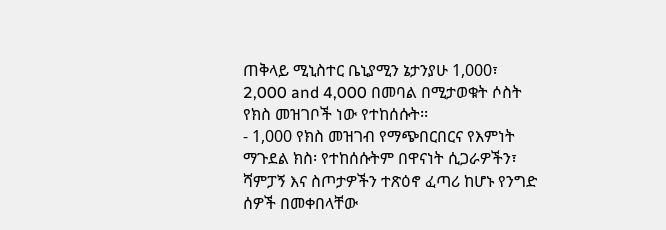ጠቅላይ ሚኒስተር ቤኒያሚን ኔታንያሁ 1,000፣ 2,000 and 4,000 በመባል በሚታወቁት ሶስት የክስ መዝገቦች ነው የተከሰሱት፡፡
- 1,000 የክስ መዝገብ የማጭበርበርና የእምነት ማጉደል ክስ፡ የተከሰሱትም በዋናነት ሲጋራዎችን፣ ሻምፓኝ እና ስጦታዎችን ተጽዕኖ ፈጣሪ ከሆኑ የንግድ ሰዎች በመቀበላቸው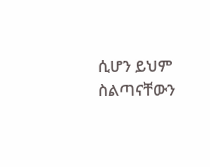ሲሆን ይህም ስልጣናቸውን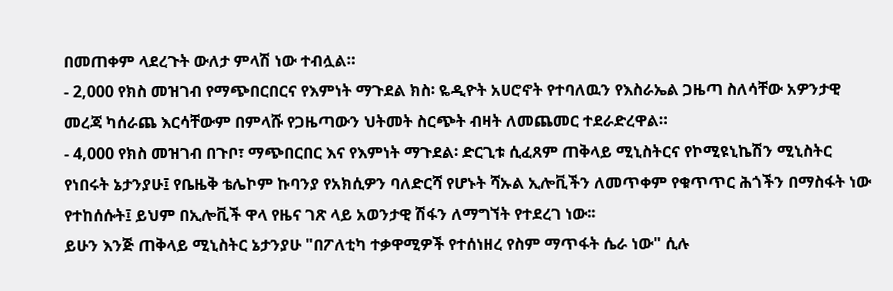በመጠቀም ላደረጉት ውለታ ምላሽ ነው ተብሏል።
- 2,000 የክስ መዝገብ የማጭበርበርና የእምነት ማጉደል ክስ፡ ዬዲዮት አሀሮኖት የተባለዉን የእስራኤል ጋዜጣ ስለሳቸው አዎንታዊ መረጃ ካሰራጨ እርሳቸውም በምላሹ የጋዜጣውን ህትመት ስርጭት ብዛት ለመጨመር ተደራድረዋል።
- 4,000 የክስ መዝገብ በጉቦ፣ ማጭበርበር እና የእምነት ማጉደል፡ ድርጊቱ ሲፈጸም ጠቅላይ ሚኒስትርና የኮሚዩኒኬሽን ሚኒስትር የነበሩት ኔታንያሁ፤ የቤዜቅ ቴሌኮም ኩባንያ የአክሲዎን ባለድርሻ የሆኑት ሻኡል ኢሎቪችን ለመጥቀም የቁጥጥር ሕጎችን በማስፋት ነው የተከሰሱት፤ ይህም በኢሎቪች ዋላ የዜና ገጽ ላይ አወንታዊ ሽፋን ለማግኘት የተደረገ ነው፡፡
ይሁን እንጅ ጠቅላይ ሚኒስትር ኔታንያሁ "በፖለቲካ ተቃዋሚዎች የተሰነዘረ የስም ማጥፋት ሴራ ነው" ሲሉ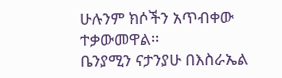ሁሉንም ክሶችን አጥብቀው ተቃውመዋል፡፡
ቤንያሚን ናታንያሁ በእስራኤል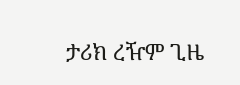ታሪክ ረዥም ጊዜ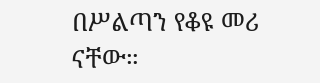በሥልጣን የቆዩ መሪ ናቸው።